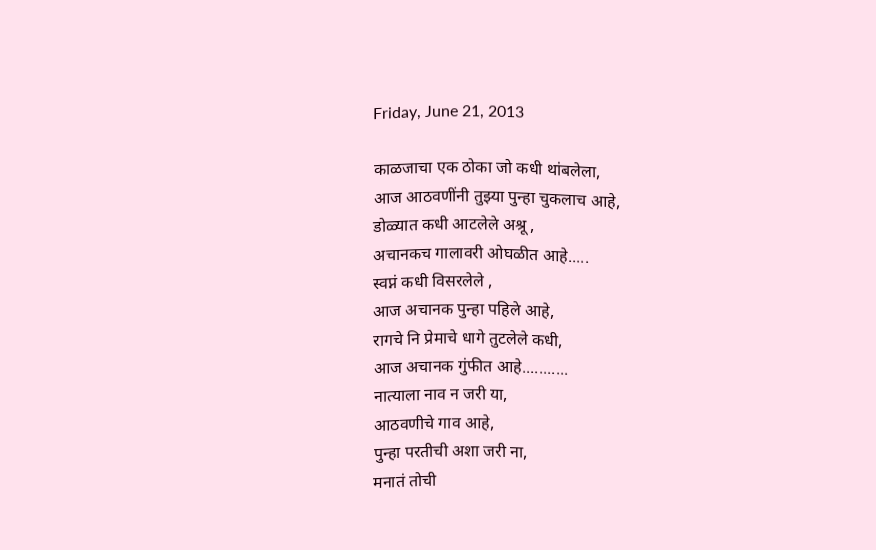Friday, June 21, 2013

काळजाचा एक ठोका जो कधी थांबलेला,
आज आठवणींनी तुझ्या पुन्हा चुकलाच आहे,
डोळ्यात कधी आटलेले अश्रू ,
अचानकच गालावरी ओघळीत आहे.....
स्वप्नं कधी विसरलेले ,
आज अचानक पुन्हा पहिले आहे,
रागचे नि प्रेमाचे धागे तुटलेले कधी,
आज अचानक गुंफीत आहे...........
नात्याला नाव न जरी या,
आठवणीचे गाव आहे,
पुन्हा परतीची अशा जरी ना,
मनातं तोची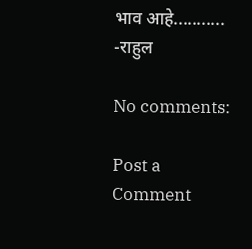भाव आहे...........
-राहुल

No comments:

Post a Comment